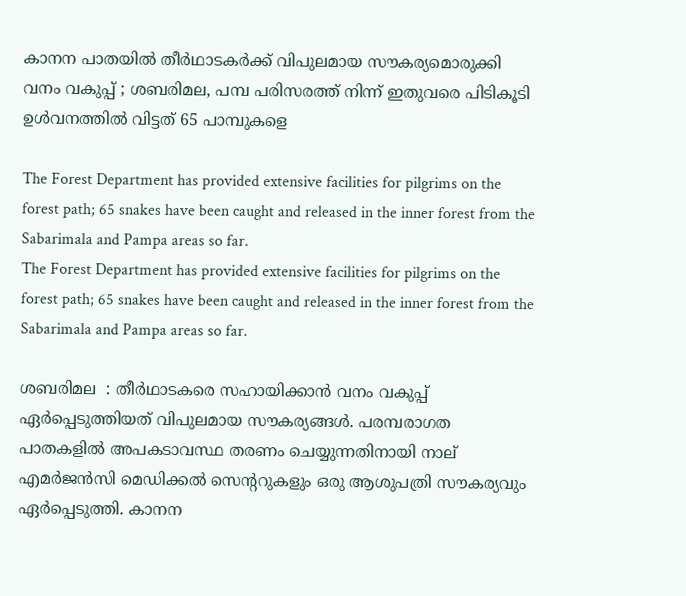കാനന പാതയിൽ തീർഥാടകർക്ക് വിപുലമായ സൗകര്യമൊരുക്കി വനം വകുപ്പ് ; ശബരിമല, പമ്പ പരിസരത്ത് നിന്ന് ഇതുവരെ പിടികൂടി ഉൾവനത്തിൽ വിട്ടത് 65 പാമ്പുകളെ

The Forest Department has provided extensive facilities for pilgrims on the forest path; 65 snakes have been caught and released in the inner forest from the Sabarimala and Pampa areas so far.
The Forest Department has provided extensive facilities for pilgrims on the forest path; 65 snakes have been caught and released in the inner forest from the Sabarimala and Pampa areas so far.

ശബരിമല  : തീര്‍ഥാടകരെ സഹായിക്കാന്‍ വനം വകുപ്പ് ഏര്‍പ്പെടുത്തിയത് വിപുലമായ സൗകര്യങ്ങൾ. പരമ്പരാഗത പാതകളിൽ അപകടാവസ്ഥ തരണം ചെയ്യുന്നതിനായി നാല് എമർജൻസി മെഡിക്കൽ സെൻ്ററുകളും ഒരു ആശുപത്രി സൗകര്യവും ഏർപ്പെടുത്തി. കാനന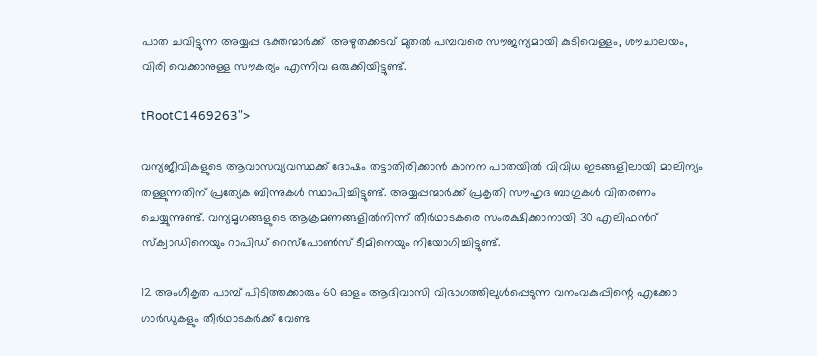പാത ചവിട്ടുന്ന അയ്യപ്പ ഭക്തന്മാർക്ക്  അഴുതക്കടവ് മുതൽ പമ്പവരെ സൗജന്യമായി കുടിവെള്ളം, ശൗചാലയം, വിരി വെക്കാനുള്ള സൗകര്യം എന്നിവ ഒരുക്കിയിട്ടുണ്ട്.

tRootC1469263">

വന്യജീവികളുടെ ആവാസവ്യവസ്ഥക്ക് ദോഷം തട്ടാതിരിക്കാന്‍ കാനന പാതയില്‍ വിവിധ ഇടങ്ങളിലായി മാലിന്യം തള്ളുന്നതിന് പ്രത്യേക ബിന്നുകള്‍ സ്ഥാപിച്ചിട്ടുണ്ട്. അയ്യപ്പന്മാർക്ക് പ്രകൃതി സൗഹൃദ ബാഗുകള്‍ വിതരണം ചെയ്യുന്നുണ്ട്. വന്യമൃഗങ്ങളുടെ ആക്രമണങ്ങളില്‍നിന്ന് തീര്‍ഥാടകരെ സംരക്ഷിക്കാനായി 30 എലിഫന്‍റ് സ്ക്വാഡിനെയും റാപിഡ് റെസ്പോണ്‍സ് ടീമിനെയും നിയോഗിച്ചിട്ടുണ്ട്.

12 അംഗീകൃത പാമ്പ് പിടിത്തക്കാരും 60 ഓളം ആദിവാസി വിഭാഗത്തിലുൾപ്പെടുന്ന വനംവകുപ്പിന്റെ എക്കോ ഗാർഡുകളും തീർഥാടകർക്ക് വേണ്ട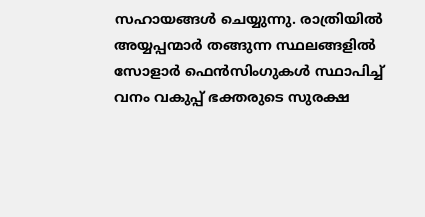സഹായങ്ങൾ ചെയ്യുന്നു. രാത്രിയിൽ അയ്യപ്പന്മാർ തങ്ങുന്ന സ്ഥലങ്ങളിൽ സോളാർ ഫെൻസിംഗുകൾ സ്ഥാപിച്ച് വനം വകുപ്പ് ഭക്തരുടെ സുരക്ഷ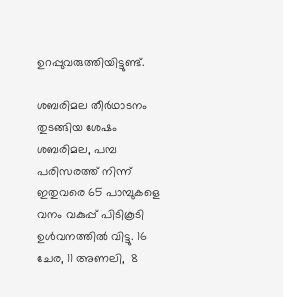ഉറപ്പുവരുത്തിയിട്ടുണ്ട്.

ശബരിമല തീർഥാടനം തുടങ്ങിയ ശേഷം ശബരിമല, പമ്പ പരിസരത്ത് നിന്ന് ഇതുവരെ 65 പാമ്പുകളെ വനം വകുപ്പ് പിടികൂടി ഉൾവനത്തിൽ വിട്ടു. 16 ചേര, 11 അണലി,  8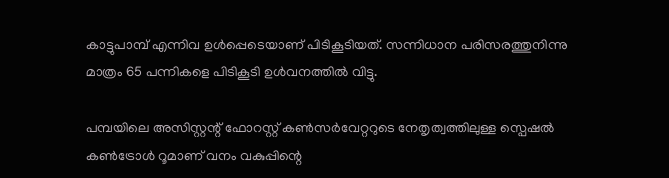കാട്ടുപാമ്പ് എന്നിവ ഉൾപ്പെടെയാണ് പിടികൂടിയത്. സന്നിധാന പരിസരത്തുനിന്നു മാത്രം 65 പന്നികളെ പിടികൂടി ഉൾവനത്തിൽ വിട്ടു.

പമ്പയിലെ അസിസ്റ്റന്റ് ഫോറസ്റ്റ് കൺസർവേറ്ററുടെ നേതൃത്വത്തിലുള്ള സ്പെഷൽ കൺട്രോൾ റൂമാണ് വനം വകുപ്പിന്റെ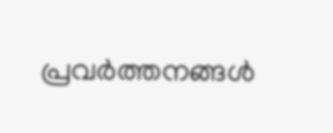പ്രവർത്തനങ്ങൾ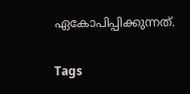ഏകോപിപ്പിക്കുന്നത്.

Tags